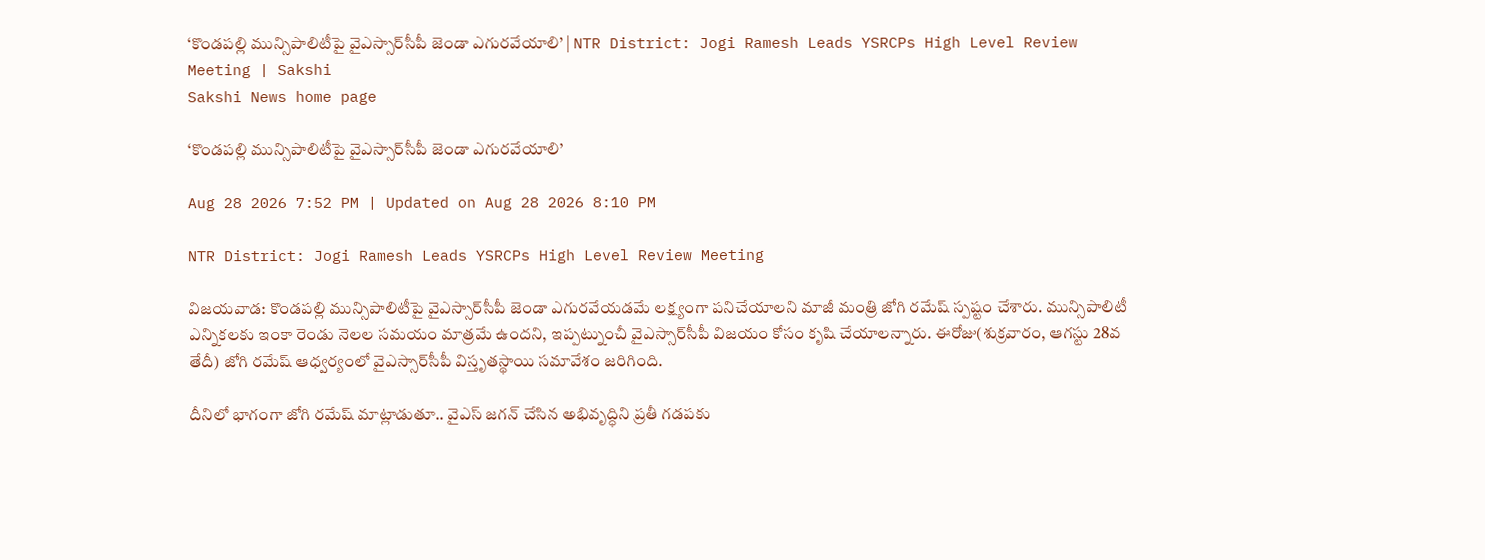‘కొండపల్లి మున్సిపాలిటీపై వైఎస్సార్‌సీపీ జెండా ఎగురవేయాలి’ | NTR District: Jogi Ramesh Leads YSRCPs High Level Review Meeting | Sakshi
Sakshi News home page

‘కొండపల్లి మున్సిపాలిటీపై వైఎస్సార్‌సీపీ జెండా ఎగురవేయాలి’

Aug 28 2026 7:52 PM | Updated on Aug 28 2026 8:10 PM

NTR District: Jogi Ramesh Leads YSRCPs High Level Review Meeting

విజయవాడ: కొండపల్లి మున్సిపాలిటీపై వైఎస్సార్‌సీపీ జెండా ఎగురవేయడమే లక్ష్యంగా పనిచేయాలని మాజీ మంత్రి జోగి రమేష్‌ స్పష్టం చేశారు. మున్సిపాలిటీ ఎన్నికలకు ఇంకా రెండు నెలల సమయం మాత్రమే ఉందని, ఇప్పట్నుంచీ వైఎస్సార్‌సీపీ విజయం కోసం కృషి చేయాలన్నారు. ఈరోజు(శుక్రవారం, ఆగస్టు 28వ తేదీ) జోగి రమేష్‌ ఆధ్వర్యంలో వైఎస్సార్‌సీపీ విస్తృతస్థాయి సమావేశం జరిగింది.

దీనిలో భాగంగా జోగి రమేష్‌ మాట్లాడుతూ.. వైఎస్‌ జగన్‌ చేసిన అభివృద్ధిని ప్రతీ గడపకు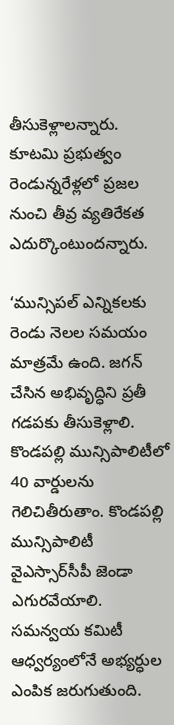తీసుకెళ్లాలన్నారు. కూటమి ప్రభుత్వం రెండున్నరేళ్లలో ప్రజల నుంచి తీవ్ర వ్యతిరేకత ఎదుర్కొంటుందన్నారు.

‘మున్సిపల్ ఎన్నికలకు రెండు నెలల సమయం మాత్రమే ఉంది. జగన్ చేసిన అభివృద్ధిని ప్రతీ గడపకు తీసుకెళ్లాలి. కొండపల్లి మున్సిపాలిటీలో 40 వార్డులను గెలిచితీరుతాం. కొండపల్లి మున్సిపాలిటీ వైఎస్సార్‌సీపీ జెండా ఎగురవేయాలి. సమన్వయ కమిటీ ఆధ్వర్యంలోనే అభ్యర్ధుల ఎంపిక జరుగుతుంది.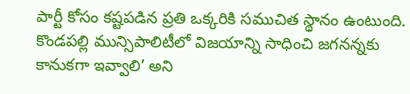పార్టీ కోసం కష్టపడిన ప్రతి ఒక్కరికి సముచిత స్థానం ఉంటుంది. కొండపల్లి మున్సిపాలిటీలో విజయాన్ని సాధించి జగనన్నకు కానుకగా ఇవ్వాలి’ అని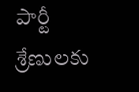పార్టీ శ్రేణులకు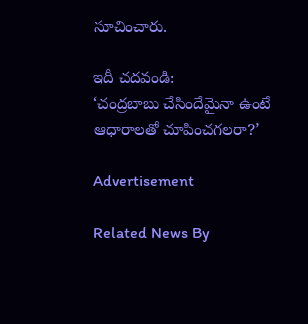సూచించారు.

ఇదీ చదవండి:
‘చంద్రబాబు చేసిందేమైనా ఉంటే ఆధారాలతో చూపించగలరా?’

Advertisement

Related News By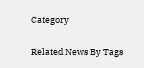Category

Related News By Tags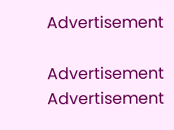Advertisement

Advertisement
Advertisement